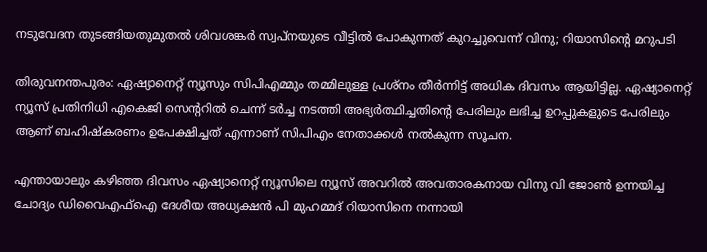നടുവേദന തുടങ്ങിയതുമുതൽ ശിവശങ്കർ സ്വപ്‌നയുടെ വീട്ടിൽ പോകുന്നത് കുറച്ചുവെന്ന് വിനു; റിയാസിന്റെ മറുപടി

തിരുവനന്തപുരം: ഏഷ്യാനെറ്റ് ന്യൂസും സിപിഎമ്മും തമ്മിലുള്ള പ്രശ്‌നം തീര്‍ന്നിട്ട് അധിക ദിവസം ആയിട്ടില്ല. ഏഷ്യാനെറ്റ് ന്യൂസ് പ്രതിനിധി എകെജി സെന്ററില്‍ ചെന്ന് ടര്‍ച്ച നടത്തി അഭ്യര്‍ത്ഥിച്ചതിന്റെ പേരിലും ലഭിച്ച ഉറപ്പുകളുടെ പേരിലും ആണ് ബഹിഷ്‌കരണം ഉപേക്ഷിച്ചത് എന്നാണ് സിപിഎം നേതാക്കള്‍ നല്‍കുന്ന സൂചന.

എന്തായാലും കഴിഞ്ഞ ദിവസം ഏഷ്യാനെറ്റ് ന്യൂസിലെ ന്യൂസ് അവറില്‍ അവതാരകനായ വിനു വി ജോണ്‍ ഉന്നയിച്ച ചോദ്യം ഡിവൈഎഫ്‌ഐ ദേശീയ അധ്യക്ഷന്‍ പി മുഹമ്മദ് റിയാസിനെ നന്നായി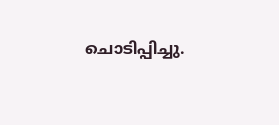ചൊടിപ്പിച്ചു.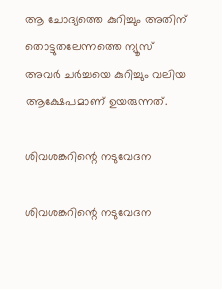ആ ചോദ്യത്തെ കുറിച്ചും അതിന് തൊട്ടുതലേന്നത്തെ ന്യൂസ് അവര്‍ ചര്‍ച്ചയെ കുറിച്ചും വലിയ ആക്ഷേപമാണ് ഉയരുന്നത്.

ശിവശങ്കറിന്റെ നടുവേദന

ശിവശങ്കറിന്റെ നടുവേദന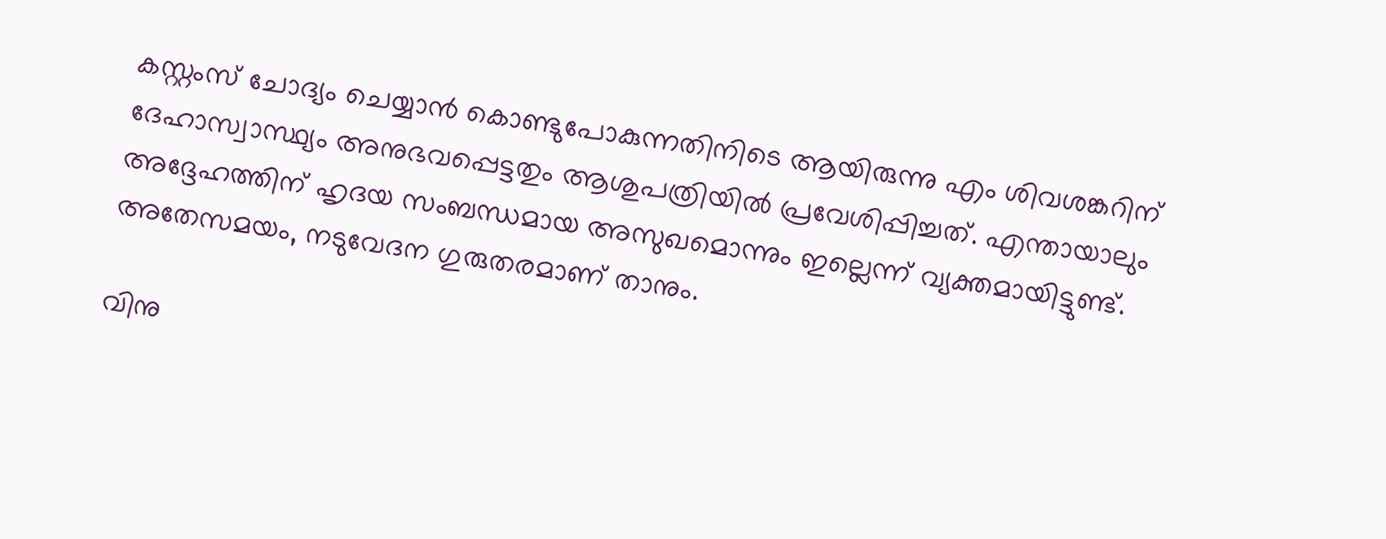കസ്റ്റംസ് ചോദ്യം ചെയ്യാന്‍ കൊണ്ടുപോകുന്നതിനിടെ ആയിരുന്നു എം ശിവശങ്കറിന് ദേഹാസ്വാസ്ഥ്യം അനുഭവപ്പെട്ടതും ആശുപത്രിയില്‍ പ്രവേശിപ്പിച്ചത്. എന്തായാലും അദ്ദേഹത്തിന് ഹൃദയ സംബന്ധമായ അസുഖമൊന്നും ഇല്ലെന്ന് വ്യക്തമായിട്ടുണ്ട്. അതേസമയം, നടുവേദന ഗുരുതരമാണ് താനും.

വിനു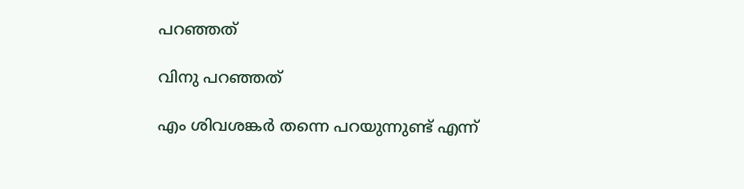പറഞ്ഞത്

വിനു പറഞ്ഞത്

എം ശിവശങ്കര്‍ തന്നെ പറയുന്നുണ്ട് എന്ന്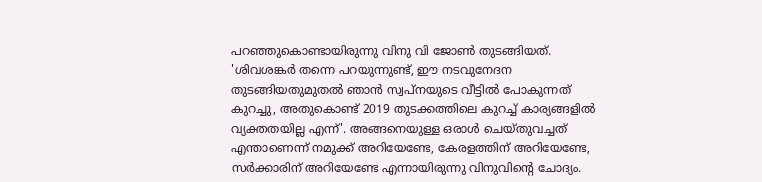പറഞ്ഞുകൊണ്ടായിരുന്നു വിനു വി ജോണ്‍ തുടങ്ങിയത്. 'ശിവശങ്കര്‍ തന്നെ പറയുന്നുണ്ട്, ഈ നടവുനേദന തുടങ്ങിയതുമുതല്‍ ഞാന്‍ സ്വപ്‌നയുടെ വീട്ടില്‍ പോകുന്നത് കുറച്ചു, അതുകൊണ്ട് 2019 തുടക്കത്തിലെ കുറച്ച് കാര്യങ്ങളില്‍ വ്യക്തതയില്ല എന്ന്'. അങ്ങനെയുള്ള ഒരാള്‍ ചെയ്തുവച്ചത് എന്താണെന്ന് നമുക്ക് അറിയേണ്ടേ, കേരളത്തിന് അറിയേണ്ടേ, സര്‍ക്കാരിന് അറിയേണ്ടേ എന്നായിരുന്നു വിനുവിന്റെ ചോദ്യം.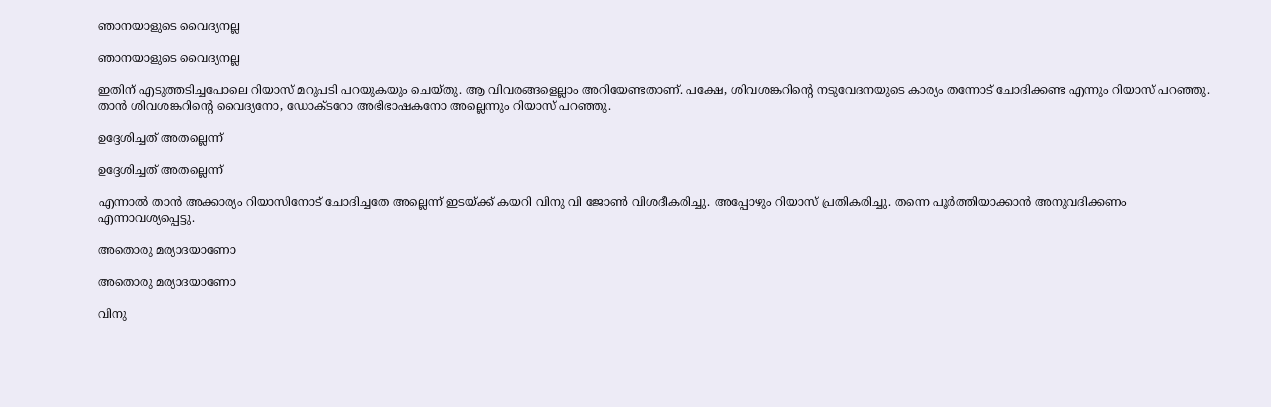ഞാനയാളുടെ വൈദ്യനല്ല

ഞാനയാളുടെ വൈദ്യനല്ല

ഇതിന് എടുത്തടിച്ചപോലെ റിയാസ് മറുപടി പറയുകയും ചെയ്തു. ആ വിവരങ്ങളെല്ലാം അറിയേണ്ടതാണ്. പക്ഷേ, ശിവശങ്കറിന്റെ നടുവേദനയുടെ കാര്യം തന്നോട് ചോദിക്കണ്ട എന്നും റിയാസ് പറഞ്ഞു. താന്‍ ശിവശങ്കറിന്റെ വൈദ്യനോ, ഡോക്ടറോ അഭിഭാഷകനോ അല്ലെന്നും റിയാസ് പറഞ്ഞു.

ഉദ്ദേശിച്ചത് അതല്ലെന്ന്

ഉദ്ദേശിച്ചത് അതല്ലെന്ന്

എന്നാല്‍ താന്‍ അക്കാര്യം റിയാസിനോട് ചോദിച്ചതേ അല്ലെന്ന് ഇടയ്ക്ക് കയറി വിനു വി ജോണ്‍ വിശദീകരിച്ചു. അപ്പോഴും റിയാസ് പ്രതികരിച്ചു. തന്നെ പൂര്‍ത്തിയാക്കാന്‍ അനുവദിക്കണം എന്നാവശ്യപ്പെട്ടു.

അതൊരു മര്യാദയാണോ

അതൊരു മര്യാദയാണോ

വിനു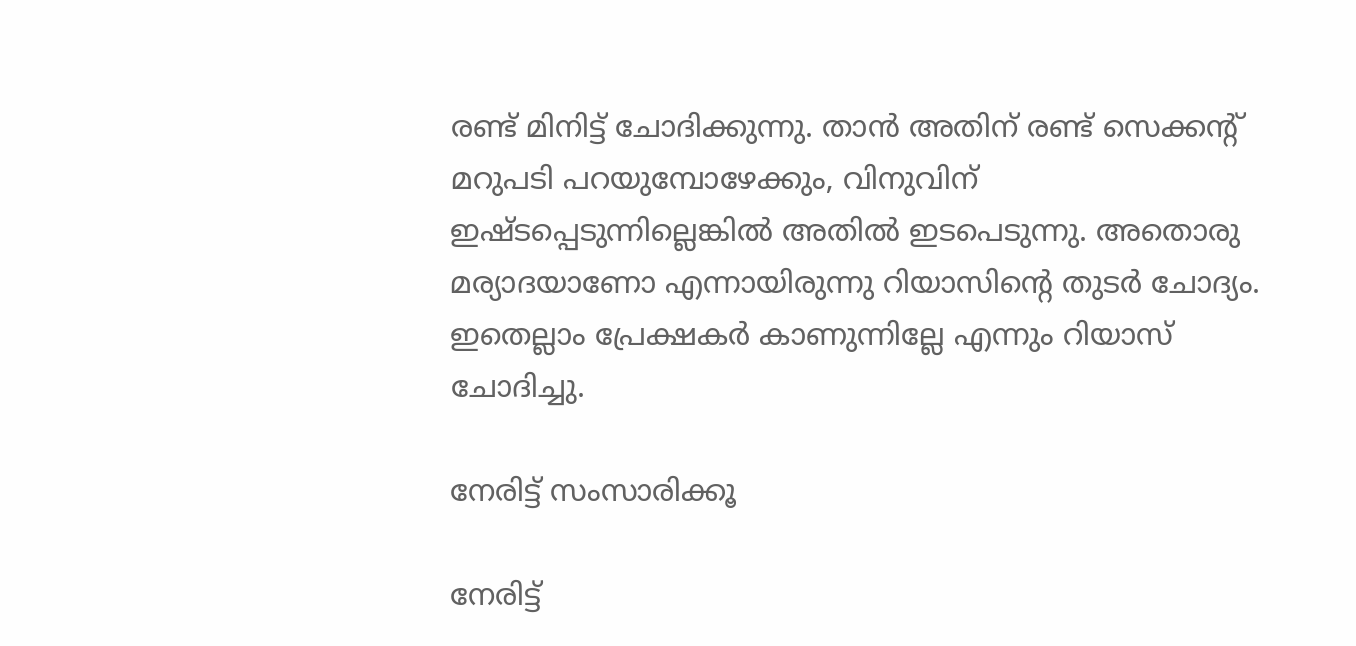രണ്ട് മിനിട്ട് ചോദിക്കുന്നു. താന്‍ അതിന് രണ്ട് സെക്കന്റ് മറുപടി പറയുമ്പോഴേക്കും, വിനുവിന് ഇഷ്ടപ്പെടുന്നില്ലെങ്കില്‍ അതില്‍ ഇടപെടുന്നു. അതൊരു മര്യാദയാണോ എന്നായിരുന്നു റിയാസിന്റെ തുടര്‍ ചോദ്യം. ഇതെല്ലാം പ്രേക്ഷകര്‍ കാണുന്നില്ലേ എന്നും റിയാസ് ചോദിച്ചു.

നേരിട്ട് സംസാരിക്കൂ

നേരിട്ട്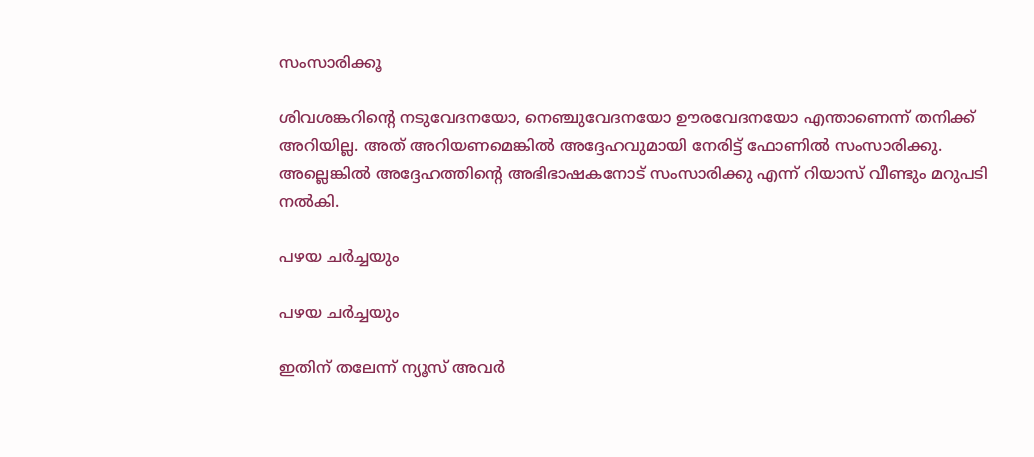സംസാരിക്കൂ

ശിവശങ്കറിന്റെ നടുവേദനയോ, നെഞ്ചുവേദനയോ ഊരവേദനയോ എന്താണെന്ന് തനിക്ക് അറിയില്ല. അത് അറിയണമെങ്കില്‍ അദ്ദേഹവുമായി നേരിട്ട് ഫോണില്‍ സംസാരിക്കു. അല്ലെങ്കില്‍ അദ്ദേഹത്തിന്റെ അഭിഭാഷകനോട് സംസാരിക്കു എന്ന് റിയാസ് വീണ്ടും മറുപടി നല്‍കി.

പഴയ ചര്‍ച്ചയും

പഴയ ചര്‍ച്ചയും

ഇതിന് തലേന്ന് ന്യൂസ് അവര്‍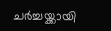ചര്‍ച്ചയ്ക്കായി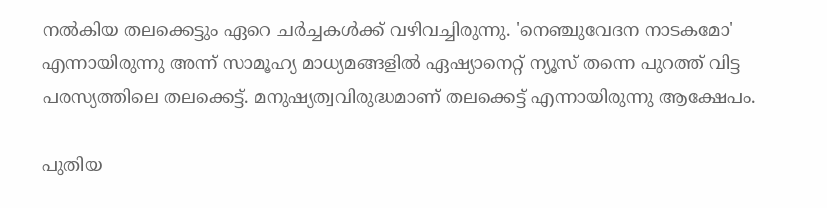നല്‍കിയ തലക്കെട്ടും ഏറെ ചര്‍ച്ചകള്‍ക്ക് വഴിവച്ചിരുന്നു. 'നെഞ്ചുവേദന നാടകമോ' എന്നായിരുന്നു അന്ന് സാമൂഹ്യ മാധ്യമങ്ങളില്‍ ഏഷ്യാനെറ്റ് ന്യൂസ് തന്നെ പുറത്ത് വിട്ട പരസ്യത്തിലെ തലക്കെട്ട്. മനുഷ്യത്വവിരുദ്ധമാണ് തലക്കെട്ട് എന്നായിരുന്നു ആക്ഷേപം.

പുതിയ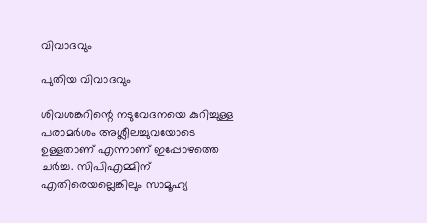വിവാദവും

പുതിയ വിവാദവും

ശിവശങ്കറിന്റെ നടുവേദനയെ കുറിച്ചുള്ള പരാമര്‍ശം അശ്ലീലച്ചുവയോടെ ഉള്ളതാണ് എന്നാണ് ഇപ്പോഴത്തെ ചര്‍ച്ച. സിപിഎമ്മിന് എതിരെയല്ലെങ്കിലും സാമൂഹ്യ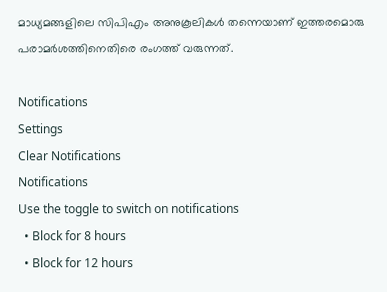മാധ്യമങ്ങളിലെ സിപിഎം അനുകൂലികള്‍ തന്നെയാണ് ഇത്തരമൊരു പരാമര്‍ശത്തിനെതിരെ രംഗത്ത് വരുന്നത്.

Notifications
Settings
Clear Notifications
Notifications
Use the toggle to switch on notifications
  • Block for 8 hours
  • Block for 12 hours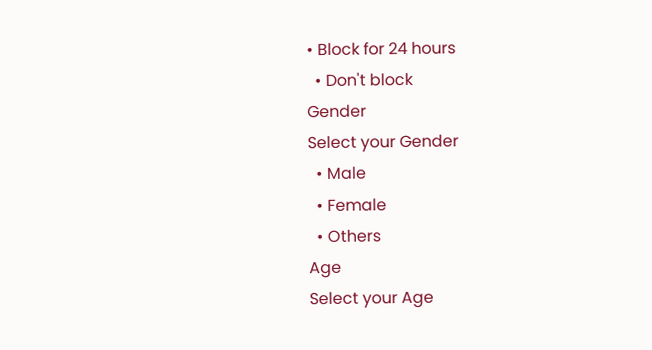• Block for 24 hours
  • Don't block
Gender
Select your Gender
  • Male
  • Female
  • Others
Age
Select your Age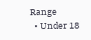Range
  • Under 18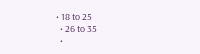• 18 to 25
  • 26 to 35
  •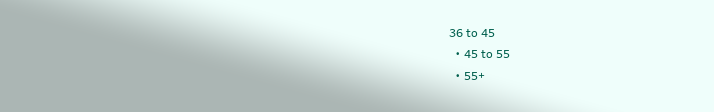36 to 45
  • 45 to 55
  • 55+